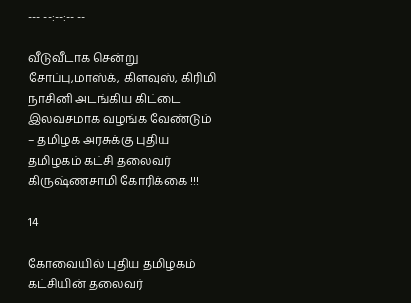--- --:--:-- --

வீடுவீடாக சென்று சோப்பு,மாஸ்க், கிளவுஸ், கிரிமி நாசினி அடங்கிய கிட்டை இலவசமாக வழங்க வேண்டும் – தமிழக அரசுக்கு புதிய தமிழகம் கட்சி தலைவர் கிருஷ்ணசாமி கோரிக்கை !!!

14

கோவையில் புதிய தமிழகம் கட்சியின் தலைவர்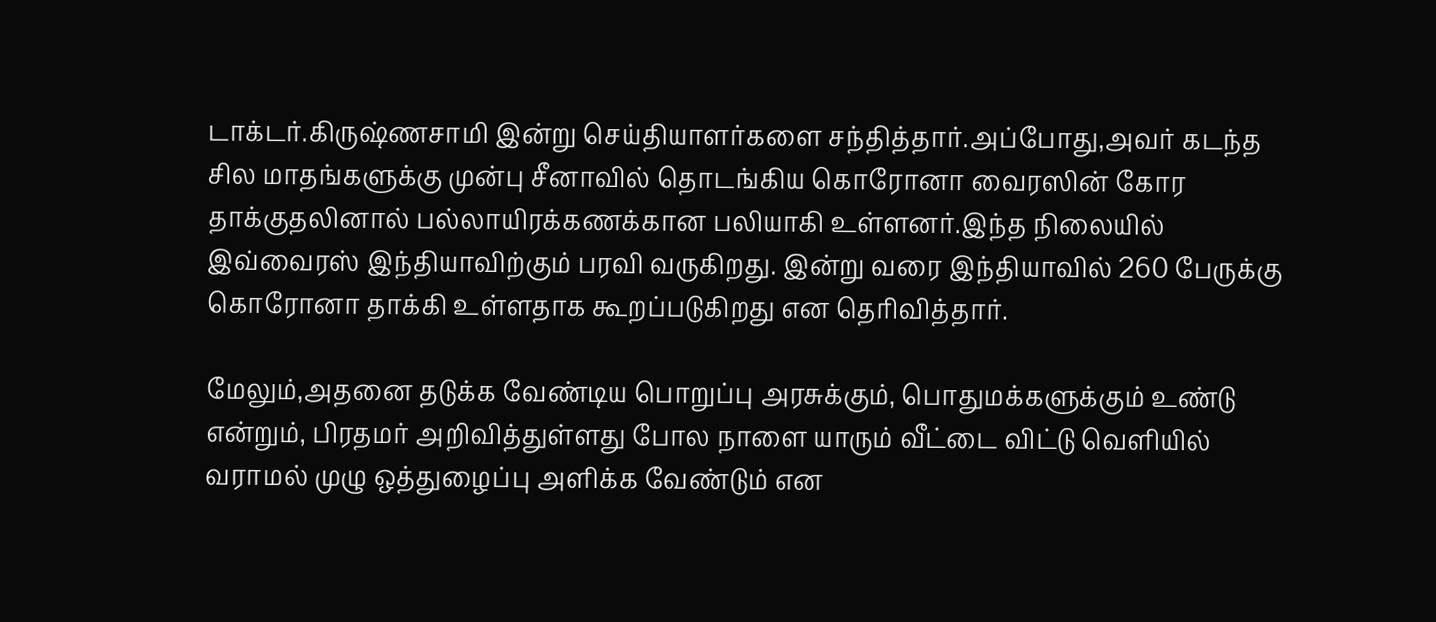டாக்டர்.கிருஷ்ணசாமி இன்று செய்தியாளர்களை சந்தித்தார்.அப்போது,அவர் கடந்த சில மாதங்களுக்கு முன்பு சீனாவில் தொடங்கிய கொரோனா வைரஸின் கோர தாக்குதலினால் பல்லாயிரக்கணக்கான பலியாகி உள்ளனர்.இந்த நிலையில் இவ்வைரஸ் இந்தியாவிற்கும் பரவி வருகிறது. இன்று வரை இந்தியாவில் 260 பேருக்கு கொரோனா தாக்கி உள்ளதாக கூறப்படுகிறது என தெரிவித்தார்.

மேலும்,அதனை தடுக்க வேண்டிய பொறுப்பு அரசுக்கும், பொதுமக்களுக்கும் உண்டு என்றும், பிரதமர் அறிவித்துள்ளது போல நாளை யாரும் வீட்டை விட்டு வெளியில் வராமல் முழு ஒத்துழைப்பு அளிக்க வேண்டும் என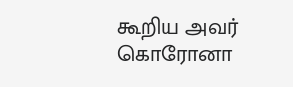கூறிய அவர் கொரோனா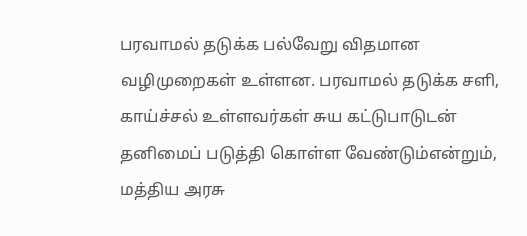பரவாமல் தடுக்க பல்வேறு விதமான வழிமுறைகள் உள்ளன. பரவாமல் தடுக்க சளி, காய்ச்சல் உள்ளவர்கள் சுய கட்டுபாடுடன் தனிமைப் படுத்தி கொள்ள வேண்டும்என்றும்,
மத்திய அரசு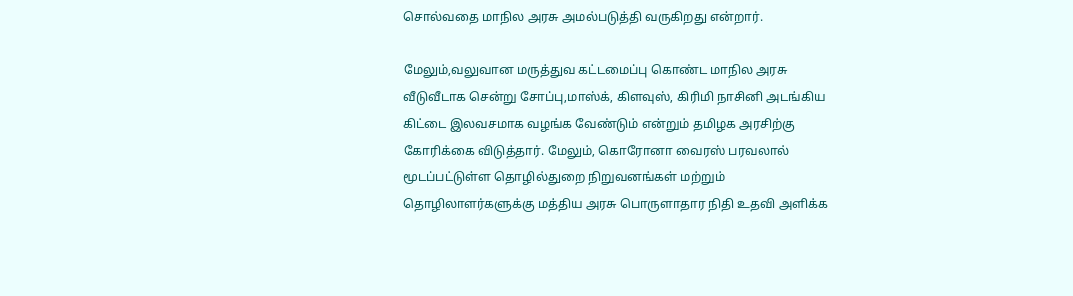சொல்வதை மாநில அரசு அமல்படுத்தி வருகிறது என்றார்.

மேலும்,வலுவான மருத்துவ கட்டமைப்பு கொண்ட மாநில அரசு வீடுவீடாக சென்று சோப்பு,மாஸ்க், கிளவுஸ், கிரிமி நாசினி அடங்கிய கிட்டை இலவசமாக வழங்க வேண்டும் என்றும் தமிழக அரசிற்கு கோரிக்கை விடுத்தார். மேலும், கொரோனா வைரஸ் பரவலால் மூடப்பட்டுள்ள தொழில்துறை நிறுவனங்கள் மற்றும் தொழிலாளர்களுக்கு மத்திய அரசு பொருளாதார நிதி உதவி அளிக்க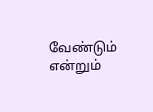வேண்டும் என்றும்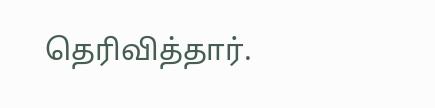தெரிவித்தார்.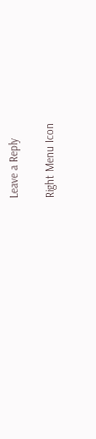Leave a Reply

Right Menu Icon